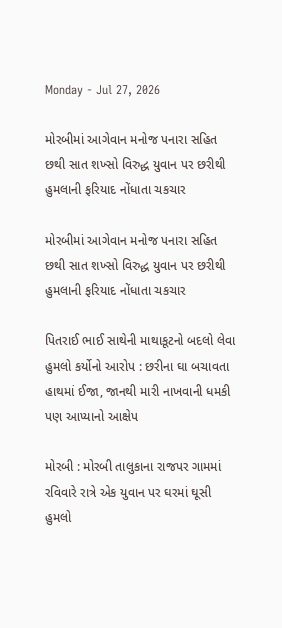Monday - Jul 27, 2026

મોરબીમાં આગેવાન મનોજ પનારા સહિત છથી સાત શખ્સો વિરુદ્ધ યુવાન પર છરીથી હુમલાની ફરિયાદ નોંધાતા ચકચાર

મોરબીમાં આગેવાન મનોજ પનારા સહિત છથી સાત શખ્સો વિરુદ્ધ યુવાન પર છરીથી હુમલાની ફરિયાદ નોંધાતા ચકચાર

પિતરાઈ ભાઈ સાથેની માથાકૂટનો બદલો લેવા હુમલો કર્યોનો આરોપ : છરીના ઘા બચાવતા હાથમાં ઈજા, જાનથી મારી નાખવાની ધમકી પણ આપ્યાનો આક્ષેપ

મોરબી : મોરબી તાલુકાના રાજપર ગામમાં રવિવારે રાત્રે એક યુવાન પર ઘરમાં ઘૂસી હુમલો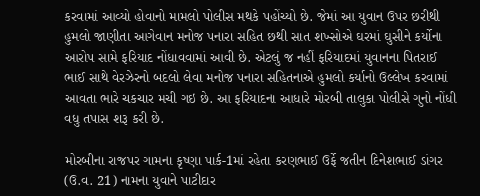કરવામાં આવ્યો હોવાનો મામલો પોલીસ મથકે પહોંચ્યો છે. જેમાં આ યુવાન ઉપર છરીથી હુમલો જાણીતા આગેવાન મનોજ પનારા સહિત છથી સાત શખ્સોએ ઘરમાં ઘુસીને કર્યોના આરોપ સામે ફરિયાદ નોંધાવવામાં આવી છે. એટલું જ નહીં ફરિયાદમાં યુવાનના પિતરાઈ ભાઈ સાથે વેરઝેરનો બદલો લેવા મનોજ પનારા સહિતનાએ હુમલો કર્યાનો ઉલ્લેખ કરવામાં આવતા ભારે ચકચાર મચી ગઇ છે. આ ફરિયાદના આધારે મોરબી તાલુકા પોલીસે ગુનો નોંધી વધુ તપાસ શરૂ કરી છે.

મોરબીના રાજપર ગામના કૃષ્ણા પાર્ક-1માં રહેતા કરણભાઈ ઉર્ફે જતીન દિનેશભાઈ ડાંગર (ઉ.વ. 21) નામના યુવાને પાટીદાર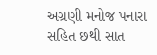અગ્રણી મનોજ પનારા સહિત છથી સાત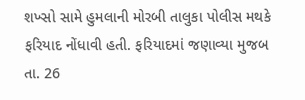શખ્સો સામે હુમલાની મોરબી તાલુકા પોલીસ મથકે ફરિયાદ નોંધાવી હતી. ફરિયાદમાં જણાવ્યા મુજબ તા. 26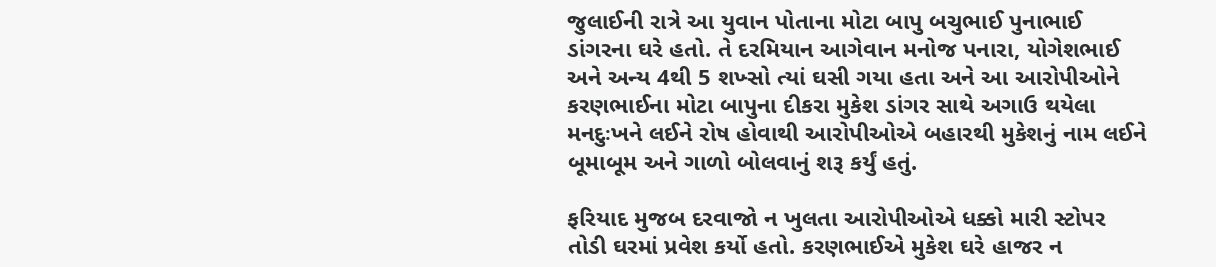જુલાઈની રાત્રે આ યુવાન પોતાના મોટા બાપુ બચુભાઈ પુનાભાઈ ડાંગરના ઘરે હતો. તે દરમિયાન આગેવાન મનોજ પનારા, યોગેશભાઈ અને અન્ય 4થી 5 શખ્સો ત્યાં ઘસી ગયા હતા અને આ આરોપીઓને કરણભાઈના મોટા બાપુના દીકરા મુકેશ ડાંગર સાથે અગાઉ થયેલા મનદુઃખને લઈને રોષ હોવાથી આરોપીઓએ બહારથી મુકેશનું નામ લઈને બૂમાબૂમ અને ગાળો બોલવાનું શરૂ કર્યું હતું.

ફરિયાદ મુજબ દરવાજો ન ખુલતા આરોપીઓએ ધક્કો મારી સ્ટોપર તોડી ઘરમાં પ્રવેશ કર્યો હતો. કરણભાઈએ મુકેશ ઘરે હાજર ન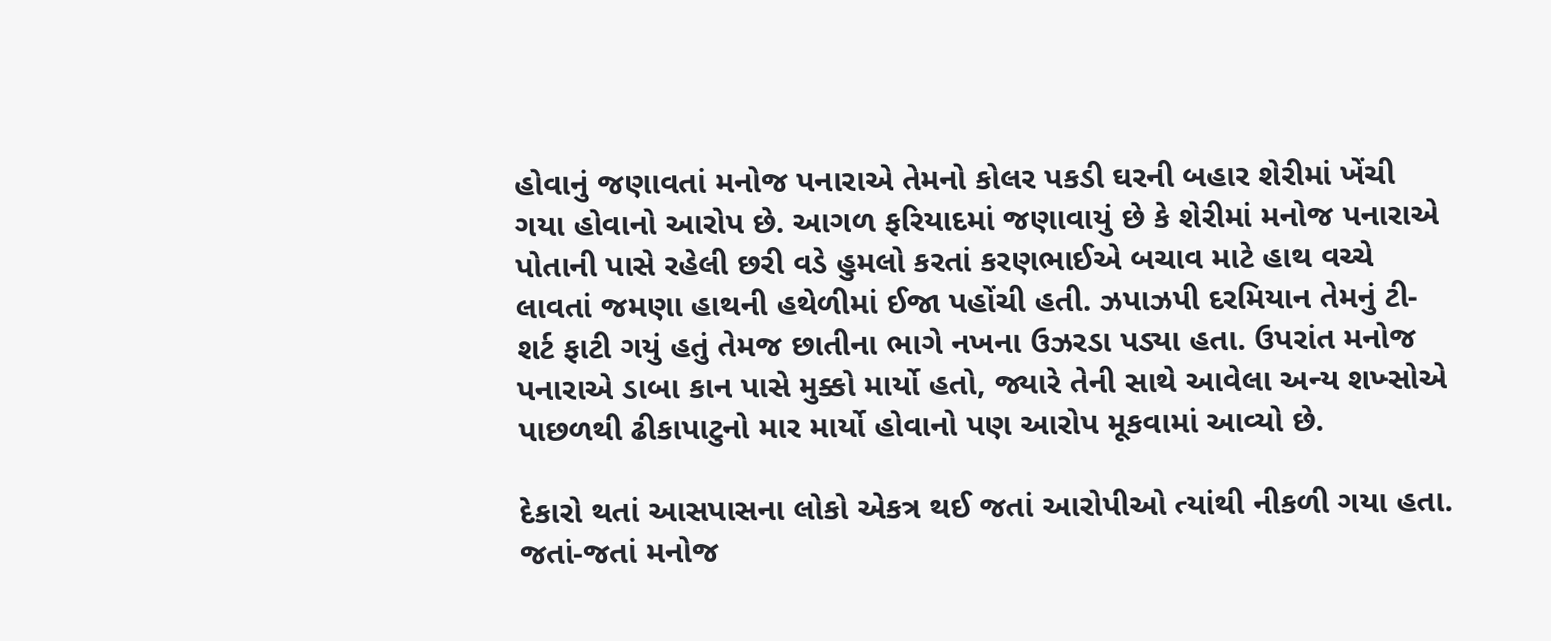હોવાનું જણાવતાં મનોજ પનારાએ તેમનો કોલર પકડી ઘરની બહાર શેરીમાં ખેંચી ગયા હોવાનો આરોપ છે. આગળ ફરિયાદમાં જણાવાયું છે કે શેરીમાં મનોજ પનારાએ પોતાની પાસે રહેલી છરી વડે હુમલો કરતાં કરણભાઈએ બચાવ માટે હાથ વચ્ચે લાવતાં જમણા હાથની હથેળીમાં ઈજા પહોંચી હતી. ઝપાઝપી દરમિયાન તેમનું ટી-શર્ટ ફાટી ગયું હતું તેમજ છાતીના ભાગે નખના ઉઝરડા પડ્યા હતા. ઉપરાંત મનોજ પનારાએ ડાબા કાન પાસે મુક્કો માર્યો હતો, જ્યારે તેની સાથે આવેલા અન્ય શખ્સોએ પાછળથી ઢીકાપાટુનો માર માર્યો હોવાનો પણ આરોપ મૂકવામાં આવ્યો છે.

દેકારો થતાં આસપાસના લોકો એકત્ર થઈ જતાં આરોપીઓ ત્યાંથી નીકળી ગયા હતા. જતાં-જતાં મનોજ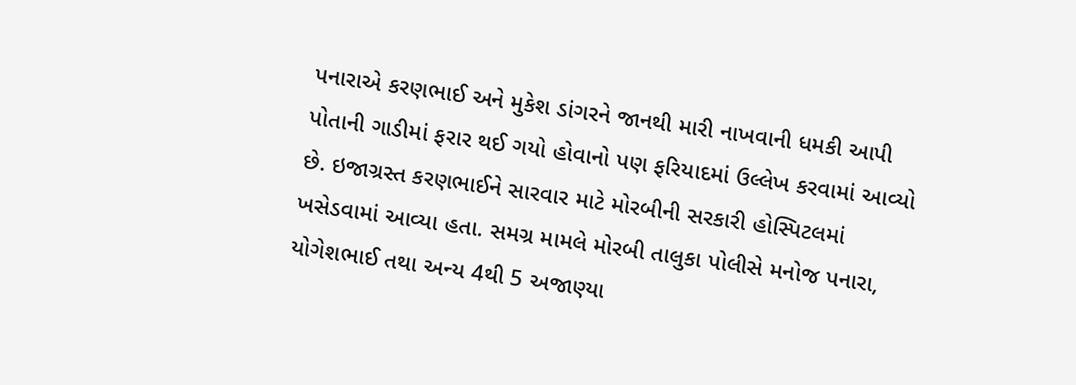પનારાએ કરણભાઈ અને મુકેશ ડાંગરને જાનથી મારી નાખવાની ધમકી આપી પોતાની ગાડીમાં ફરાર થઈ ગયો હોવાનો પણ ફરિયાદમાં ઉલ્લેખ કરવામાં આવ્યો છે. ઇજાગ્રસ્ત કરણભાઈને સારવાર માટે મોરબીની સરકારી હોસ્પિટલમાં ખસેડવામાં આવ્યા હતા. સમગ્ર મામલે મોરબી તાલુકા પોલીસે મનોજ પનારા, યોગેશભાઈ તથા અન્ય 4થી 5 અજાણ્યા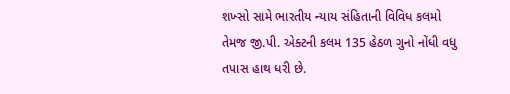શખ્સો સામે ભારતીય ન્યાય સંહિતાની વિવિધ કલમો તેમજ જી.પી. એક્ટની કલમ 135 હેઠળ ગુનો નોંધી વધુ તપાસ હાથ ધરી છે.